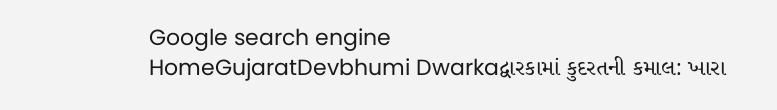Google search engine
HomeGujaratDevbhumi Dwarkaદ્વારકામાં કુદરતની કમાલ: ખારા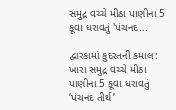સમુદ્ર વચ્ચે મીઠા પાણીના 5 કૂવા ધરાવતું 'પંચનદ...

દ્વારકામાં કુદરતની કમાલ: ખારા સમુદ્ર વચ્ચે મીઠા પાણીના 5 કૂવા ધરાવતું ‘પંચનદ તીર્થ’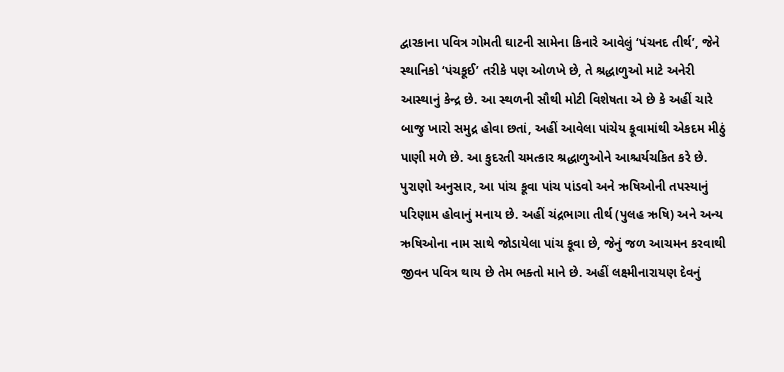દ્વારકાના પવિત્ર ગોમતી ઘાટની સામેના કિનારે આવેલું ‘પંચનદ તીર્થ’, જેને સ્થાનિકો ‘પંચકૂઈ’ તરીકે પણ ઓળખે છે, તે શ્રદ્ધાળુઓ માટે અનેરી આસ્થાનું કેન્દ્ર છે. આ સ્થળની સૌથી મોટી વિશેષતા એ છે કે અહીં ચારે બાજુ ખારો સમુદ્ર હોવા છતાં, અહીં આવેલા પાંચેય કૂવામાંથી એકદમ મીઠું પાણી મળે છે. આ કુદરતી ચમત્કાર શ્રદ્ધાળુઓને આશ્ચર્યચકિત કરે છે.
પુરાણો અનુસાર, આ પાંચ કૂવા પાંચ પાંડવો અને ઋષિઓની તપસ્યાનું પરિણામ હોવાનું મનાય છે. અહીં ચંદ્રભાગા તીર્થ (પુલહ ઋષિ) અને અન્ય ઋષિઓના નામ સાથે જોડાયેલા પાંચ કૂવા છે, જેનું જળ આચમન કરવાથી જીવન પવિત્ર થાય છે તેમ ભક્તો માને છે. અહીં લક્ષ્મીનારાયણ દેવનું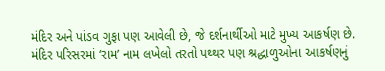મંદિર અને પાંડવ ગુફા પણ આવેલી છે, જે દર્શનાર્થીઓ માટે મુખ્ય આકર્ષણ છે.
મંદિર પરિસરમાં ‘રામ’ નામ લખેલો તરતો પથ્થર પણ શ્રદ્ધાળુઓના આકર્ષણનું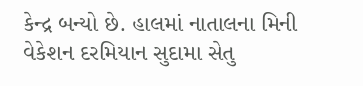કેન્દ્ર બન્યો છે. હાલમાં નાતાલના મિની વેકેશન દરમિયાન સુદામા સેતુ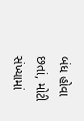બંધ હોવા છતાં, મોટી સંખ્યામાં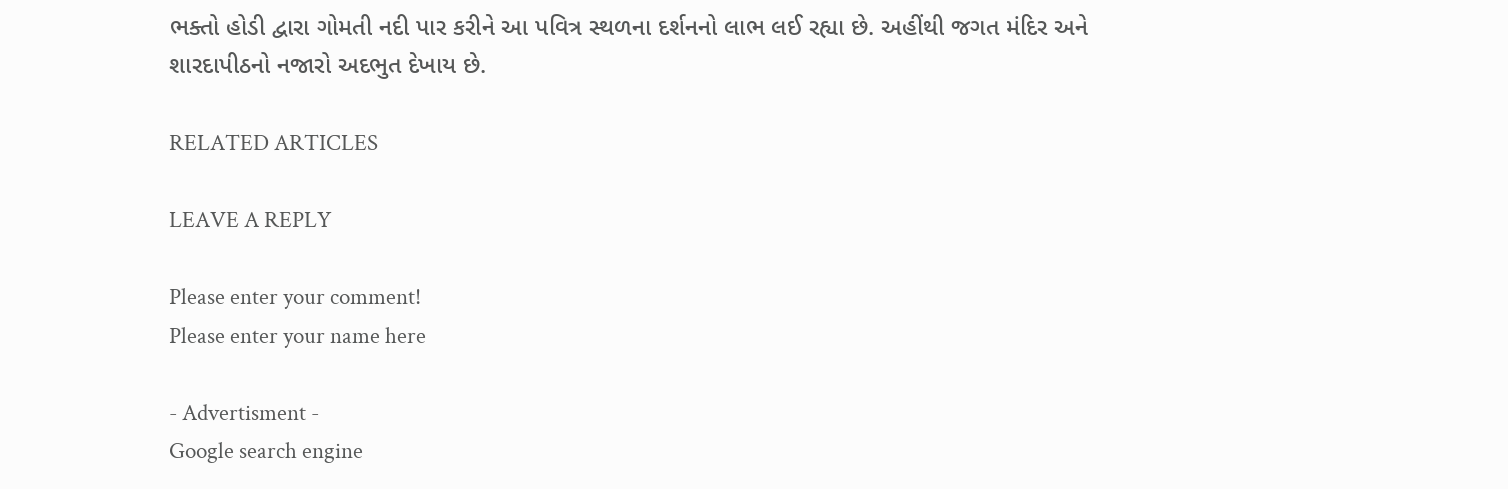ભક્તો હોડી દ્વારા ગોમતી નદી પાર કરીને આ પવિત્ર સ્થળના દર્શનનો લાભ લઈ રહ્યા છે. અહીંથી જગત મંદિર અને શારદાપીઠનો નજારો અદભુત દેખાય છે.

RELATED ARTICLES

LEAVE A REPLY

Please enter your comment!
Please enter your name here

- Advertisment -
Google search engine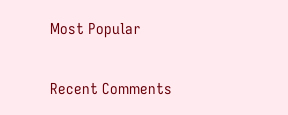Most Popular

Recent Comments